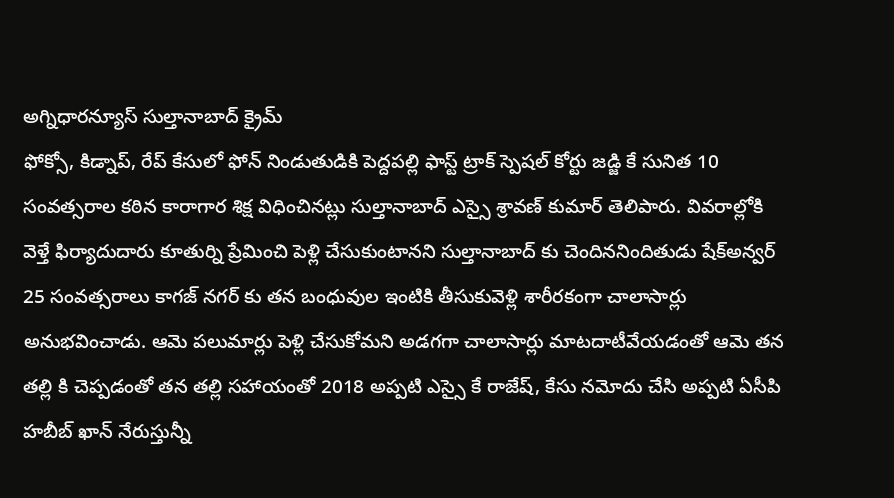అగ్నిధారన్యూస్ సుల్తానాబాద్ క్రైమ్
ఫోక్సో, కిడ్నాప్, రేప్ కేసులో ఫోన్ నిండుతుడికి పెద్దపల్లి ఫాస్ట్ ట్రాక్ స్పెషల్ కోర్టు జడ్జి కే సునిత 10 సంవత్సరాల కఠిన కారాగార శిక్ష విధించినట్లు సుల్తానాబాద్ ఎస్సై శ్రావణ్ కుమార్ తెలిపారు. వివరాల్లోకి వెళ్తే ఫిర్యాదుదారు కూతుర్ని ప్రేమించి పెళ్లి చేసుకుంటానని సుల్తానాబాద్ కు చెందిననిందితుడు షేక్అన్వర్ 25 సంవత్సరాలు కాగజ్ నగర్ కు తన బంధువుల ఇంటికి తీసుకువెళ్లి శారీరకంగా చాలాసార్లు అనుభవించాడు. ఆమె పలుమార్లు పెళ్లి చేసుకోమని అడగగా చాలాసార్లు మాటదాటీవేయడంతో ఆమె తన తల్లి కి చెప్పడంతో తన తల్లి సహాయంతో 2018 అప్పటి ఎస్సై కే రాజేష్, కేసు నమోదు చేసి అప్పటి ఏసీపి హబీబ్ ఖాన్ నేరుస్తున్నీ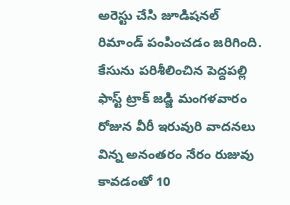అరెస్టు చేసి జూడిషనల్ రిమాండ్ పంపించడం జరిగింది. కేసును పరిశీలించిన పెద్దపల్లి ఫాస్ట్ ట్రాక్ జడ్జి మంగళవారం రోజున వీరీ ఇరువురి వాదనలు విన్న అనంతరం నేరం రుజువు కావడంతో 10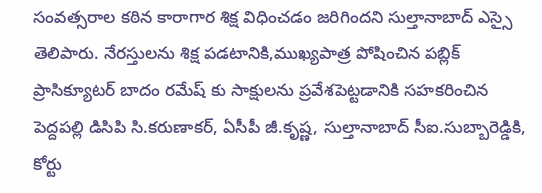సంవత్సరాల కఠిన కారాగార శిక్ష విధించడం జరిగిందని సుల్తానాబాద్ ఎస్సై తెలిపారు. నేరస్తులను శిక్ష పడటానికి,ముఖ్యపాత్ర పోషించిన పబ్లిక్ ప్రాసిక్యూటర్ బాదం రమేష్ కు సాక్షులను ప్రవేశపెట్టడానికి సహకరించిన పెద్దపల్లి డిసిపి సి.కరుణాకర్, ఏసీపీ జీ.కృష్ణ, సుల్తానాబాద్ సీఐ.సుబ్బారెడ్డికి, కోర్టు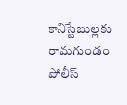కానిస్టేబుల్లకు రామగుండం పోలీస్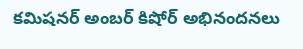కమిషనర్ అంబర్ కిషోర్ అభినందనలు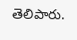తెలిపారు.